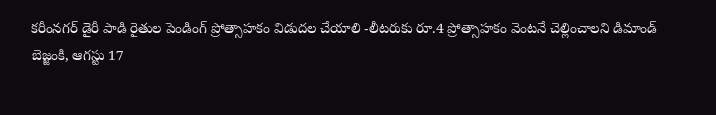కరీంనగర్ డైరీ పాడి రైతుల పెండింగ్ ప్రోత్సాహకం విడుదల చేయాలి -లీటరుకు రూ.4 ప్రోత్సాహకం వెంటనే చెల్లించాలని డిమాండ్
బెజ్జంకి, ఆగస్టు 17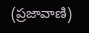(ప్రజావాణి)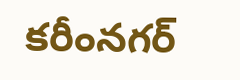కరీంనగర్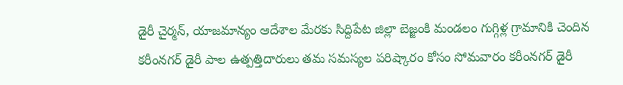డైరీ చైర్మన్, యాజమాన్యం ఆదేశాల మేరకు సిద్దిపేట జిల్లా బెజ్జంకి మండలం గుగ్గిళ్ల గ్రామానికి చెందిన కరీంనగర్ డైరీ పాల ఉత్పత్తిదారులు తమ సమస్యల పరిష్కారం కోసం సోమవారం కరీంనగర్ డైరీ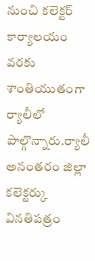నుంచి కలెక్టర్ కార్యాలయం వరకు శాంతియుతంగా ర్యాలీలో పాల్గొన్నారు.ర్యాలీ అనంతరం జిల్లా కలెక్టర్కు వినతిపత్రం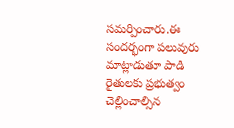సమర్పించారు.ఈ సందర్భంగా పలువురు మాట్లాడుతూ పాడి రైతులకు ప్రభుత్వం చెల్లించాల్సిన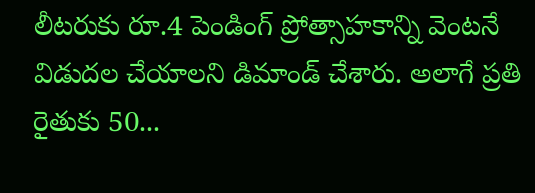లీటరుకు రూ.4 పెండింగ్ ప్రోత్సాహకాన్ని వెంటనే విడుదల చేయాలని డిమాండ్ చేశారు. అలాగే ప్రతి రైతుకు 50...